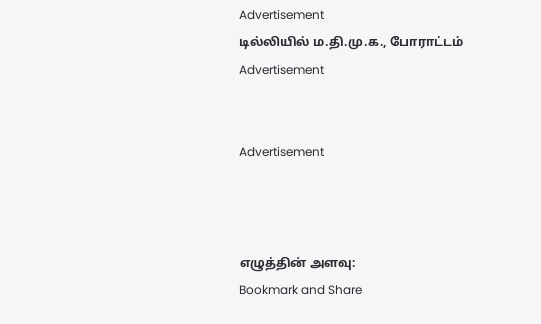Advertisement
டில்லியில் ம.தி.மு.க., போராட்டம்
Advertisement


Advertisement



எழுத்தின் அளவு:
Bookmark and Share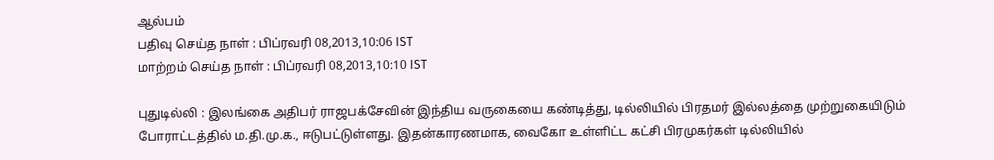ஆல்பம்
பதிவு செய்த நாள் : பிப்ரவரி 08,2013,10:06 IST
மாற்றம் செய்த நாள் : பிப்ரவரி 08,2013,10:10 IST

புதுடில்லி : இலங்கை அதிபர் ராஜபக்சேவின் இந்திய வருகையை கண்டித்து, டில்லியில் பிரதமர் இல்லத்தை முற்றுகையிடும் போராட்டத்தில் ம.தி.மு.க., ஈடுபட்டுள்ளது. இதன்காரணமாக, வைகோ உள்ளிட்ட கட்சி பிரமுகர்கள் டில்லியில்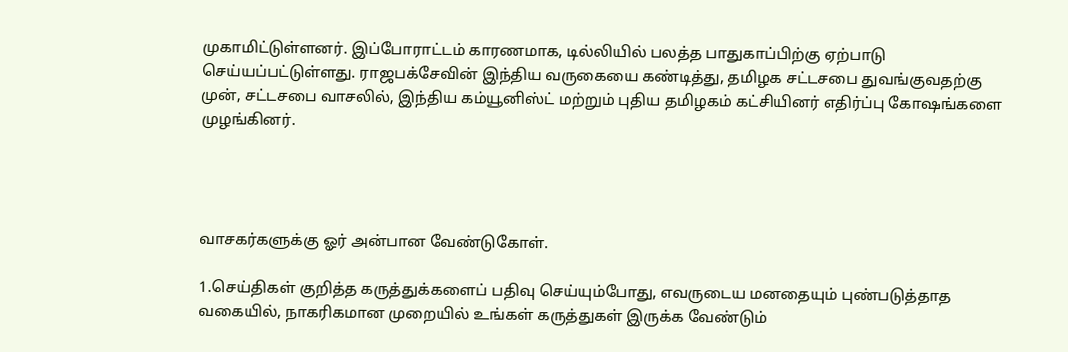முகாமிட்டுள்ளனர். இப்போராட்டம் காரணமாக, டில்லியில் பலத்த பாதுகாப்பிற்கு ஏற்பாடு செய்யப்பட்டுள்ளது. ராஜபக்சேவின் இந்திய வருகையை கண்டித்து, தமிழக சட்டசபை துவங்குவதற்கு முன், சட்டசபை வாசலில், இந்திய கம்யூனிஸ்ட் மற்றும் புதிய தமிழகம் கட்சியினர் எதிர்ப்பு கோஷங்களை முழங்கினர்.




வாசகர்களுக்கு ஓர் அன்பான வேண்டுகோள்.

1.செய்திகள் குறித்த கருத்துக்களைப் பதிவு செய்யும்போது, எவருடைய மனதையும் புண்படுத்தாத வகையில், நாகரிகமான முறையில் உங்கள் கருத்துகள் இருக்க வேண்டும்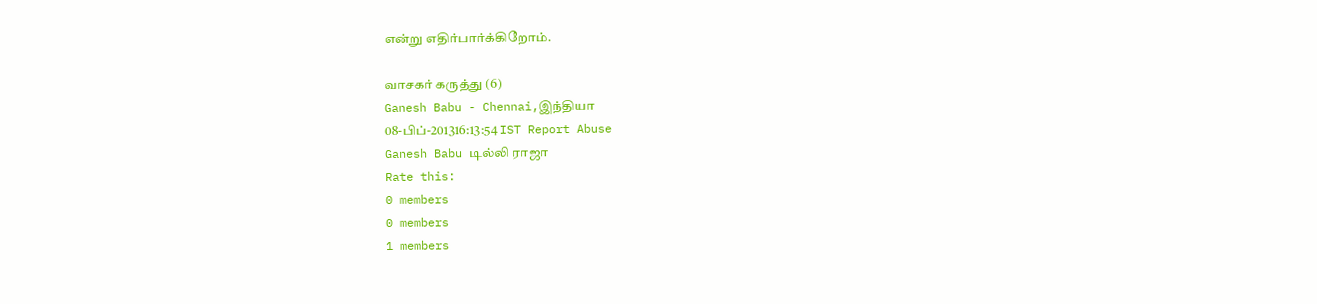என்று எதிர்பார்க்கிறோம்.

வாசகர் கருத்து (6)
Ganesh Babu - Chennai,இந்தியா
08-பிப்-201316:13:54 IST Report Abuse
Ganesh Babu டில்லி ராஜா
Rate this:
0 members
0 members
1 members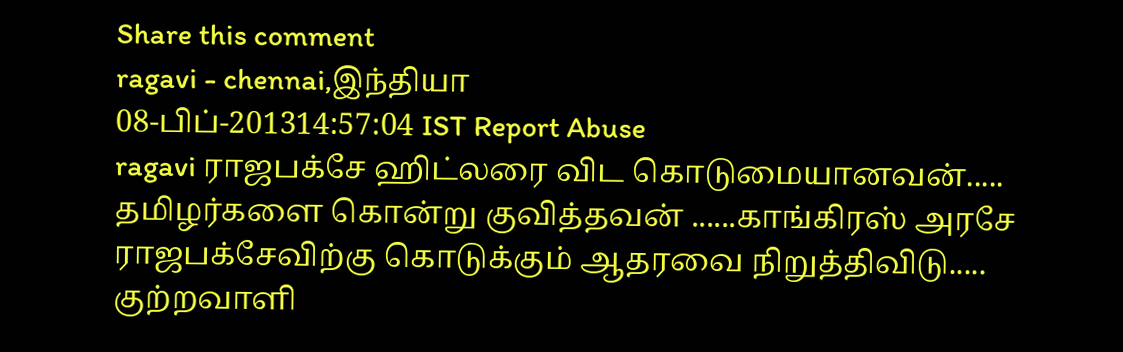Share this comment
ragavi - chennai,இந்தியா
08-பிப்-201314:57:04 IST Report Abuse
ragavi ராஜபக்சே ஹிட்லரை விட கொடுமையானவன்..... தமிழர்களை கொன்று குவித்தவன் ......காங்கிரஸ் அரசே ராஜபக்சேவிற்கு கொடுக்கும் ஆதரவை நிறுத்திவிடு..... குற்றவாளி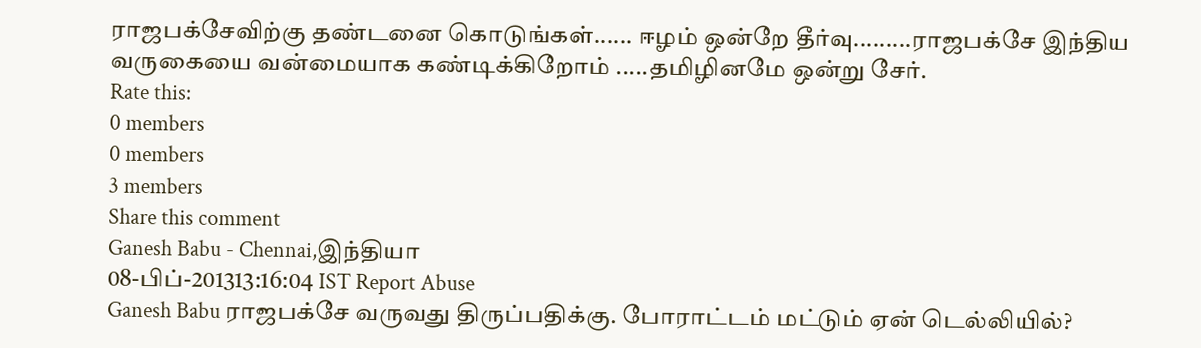ராஜபக்சேவிற்கு தண்டனை கொடுங்கள்...... ஈழம் ஒன்றே தீர்வு.........ராஜபக்சே இந்திய வருகையை வன்மையாக கண்டிக்கிறோம் .....தமிழினமே ஒன்று சேர்.
Rate this:
0 members
0 members
3 members
Share this comment
Ganesh Babu - Chennai,இந்தியா
08-பிப்-201313:16:04 IST Report Abuse
Ganesh Babu ராஜபக்சே வருவது திருப்பதிக்கு. போராட்டம் மட்டும் ஏன் டெல்லியில்?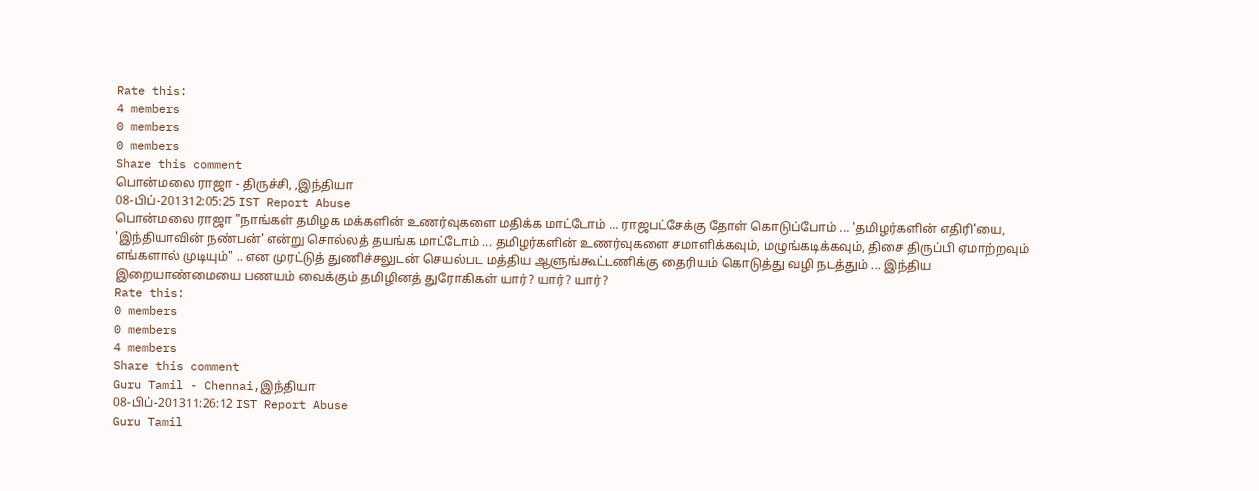Rate this:
4 members
0 members
0 members
Share this comment
பொன்மலை ராஜா - திருச்சி, ,இந்தியா
08-பிப்-201312:05:25 IST Report Abuse
பொன்மலை ராஜா "நாங்கள் தமிழக மக்களின் உணர்வுகளை மதிக்க மாட்டோம் ... ராஜபட்சேக்கு தோள் கொடுப்போம் ... 'தமிழர்களின் எதிரி'யை, 'இந்தியாவின் நண்பன்' என்று சொல்லத் தயங்க மாட்டோம் ... தமிழர்களின் உணர்வுகளை சமாளிக்கவும், மழுங்கடிக்கவும், திசை திருப்பி ஏமாற்றவும் எங்களால் முடியும்" .. என முரட்டுத் துணிச்சலுடன் செயல்பட மத்திய ஆளுங்கூட்டணிக்கு தைரியம் கொடுத்து வழி நடத்தும் ... இந்திய இறையாண்மையை பணயம் வைக்கும் தமிழினத் துரோகிகள் யார்? யார்? யார்?
Rate this:
0 members
0 members
4 members
Share this comment
Guru Tamil - Chennai,இந்தியா
08-பிப்-201311:26:12 IST Report Abuse
Guru Tamil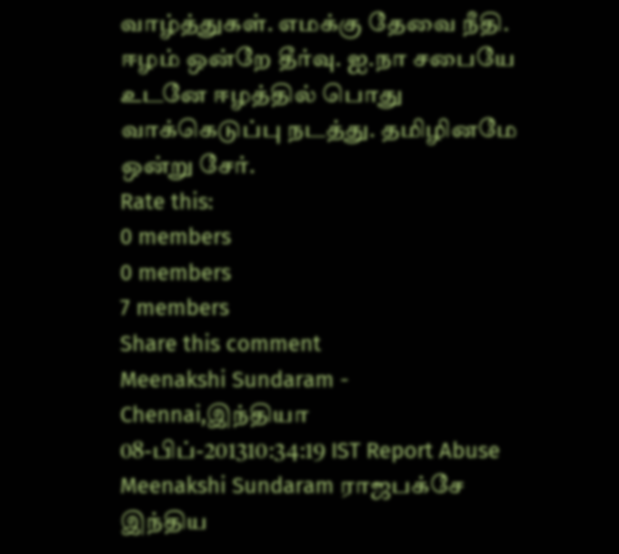வாழ்த்துகள். எமக்கு தேவை நீதி. ஈழம் ஒன்றே தீர்வு. ஐ.நா சபையே உடனே ஈழத்தில் பொது வாக்கெடுப்பு நடத்து. தமிழினமே ஒன்று சேர்.
Rate this:
0 members
0 members
7 members
Share this comment
Meenakshi Sundaram - Chennai,இந்தியா
08-பிப்-201310:34:19 IST Report Abuse
Meenakshi Sundaram ராஜபக்சே இந்திய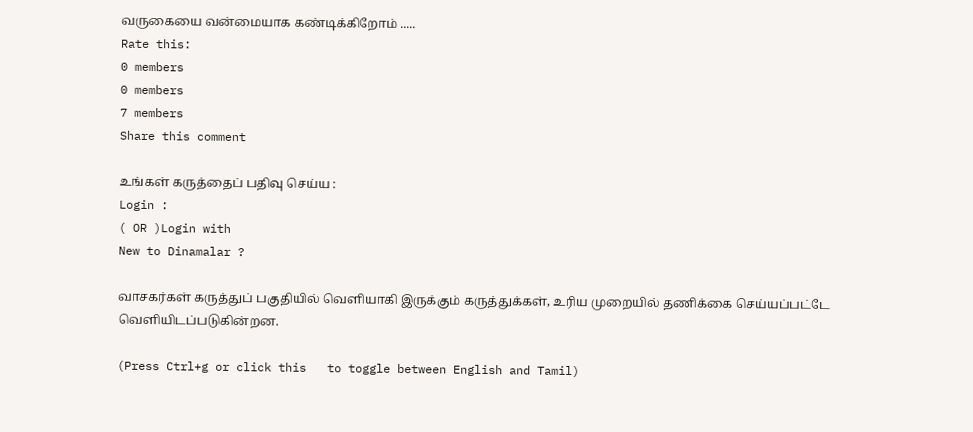வருகையை வன்மையாக கண்டிக்கிறோம் .....
Rate this:
0 members
0 members
7 members
Share this comment

உங்கள் கருத்தைப் பதிவு செய்ய :
Login :
( OR )Login with
New to Dinamalar ?

வாசகர்கள் கருத்துப் பகுதியில் வெளியாகி இருக்கும் கருத்துக்கள், உரிய முறையில் தணிக்கை செய்யப்பட்டே வெளியி‌டப்படுகின்றன.

(Press Ctrl+g or click this   to toggle between English and Tamil)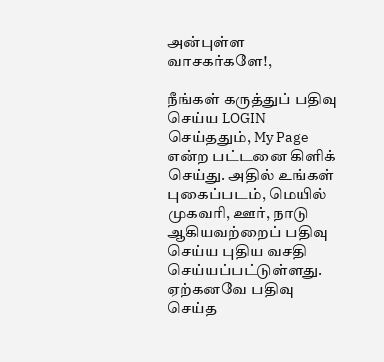அன்புள்ள வாசகர்களே!,

நீங்கள் கருத்துப் பதிவு செய்ய LOGIN செய்ததும், My Page என்ற பட்டனை கிளிக் செய்து. அதில் உங்கள் புகைப்படம், மெயில் முகவரி, ஊர், நாடு ஆகியவற்றைப் பதிவு செய்ய புதிய வசதி செய்யப்பட்டுள்ளது. ஏற்கனவே பதிவு செய்த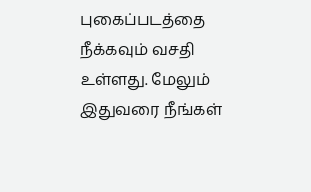புகைப்படத்தை நீக்கவும் வசதி உள்ளது. மேலும் இதுவரை நீங்கள்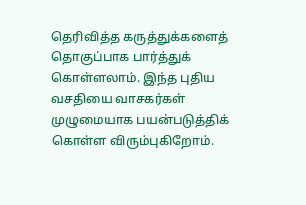தெரிவித்த கருத்துக்களைத் தொகுப்பாக பார்த்துக் கொள்ளலாம். இந்த புதிய வசதியை வாசகர்கள் முழுமையாக பயன்படுத்திக் கொள்ள விரும்புகிறோம்.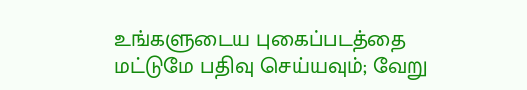உங்களுடைய புகைப்படத்தை மட்டுமே பதிவு செய்யவும்; வேறு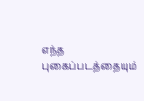எந்த புகைப்படத்தையும்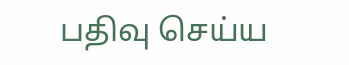பதிவு செய்ய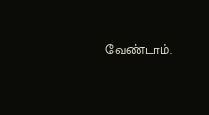வேண்டாம்.